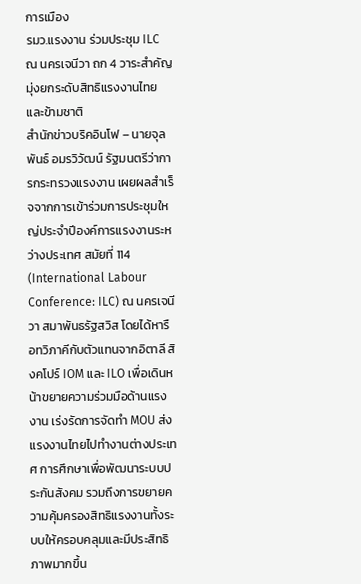การเมือง
รมว.แรงงาน ร่วมประชุม ILC ณ นครเจนีวา ถก 4 วาระสำคัญมุ่งยกระดับสิทธิแรงงานไทยและข้ามชาติ
สำนักข่าวบริคอินโฟ – นายจุลพันธ์ อมรวิวัฒน์ รัฐมนตรีว่าการกระทรวงแรงงาน เผยผลสำเร็จจากการเข้าร่วมการประชุมใหญ่ประจำปีองค์การแรงงานระหว่างประเทศ สมัยที่ 114 (International Labour Conference: ILC) ณ นครเจนีวา สมาพันธรัฐสวิส โดยได้หารือทวิภาคีกับตัวแทนจากอิตาลี สิงคโปร์ IOM และ ILO เพื่อเดินหน้าขยายความร่วมมือด้านแรงงาน เร่งรัดการจัดทำ MOU ส่งแรงงานไทยไปทำงานต่างประเทศ การศึกษาเพื่อพัฒนาระบบประกันสังคม รวมถึงการขยายความคุ้มครองสิทธิแรงงานทั้งระบบให้ครอบคลุมและมีประสิทธิภาพมากขึ้น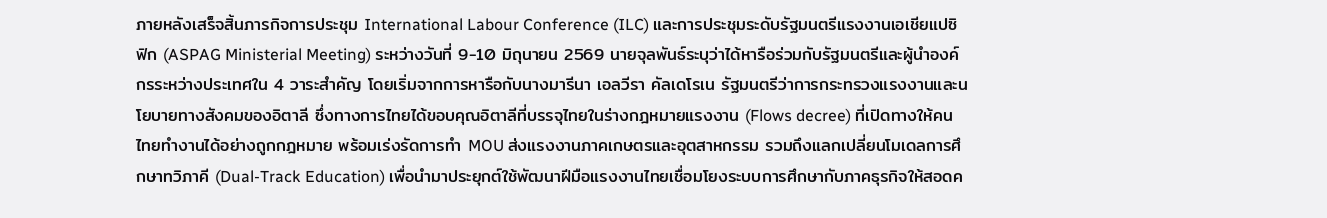ภายหลังเสร็จสิ้นภารกิจการประชุม International Labour Conference (ILC) และการประชุมระดับรัฐมนตรีแรงงานเอเชียแปซิฟิก (ASPAG Ministerial Meeting) ระหว่างวันที่ 9-10 มิถุนายน 2569 นายจุลพันธ์ระบุว่าได้หารือร่วมกับรัฐมนตรีและผู้นำองค์กรระหว่างประเทศใน 4 วาระสำคัญ โดยเริ่มจากการหารือกับนางมารีนา เอลวีรา คัลเดโรเน รัฐมนตรีว่าการกระทรวงแรงงานและนโยบายทางสังคมของอิตาลี ซึ่งทางการไทยได้ขอบคุณอิตาลีที่บรรจุไทยในร่างกฎหมายแรงงาน (Flows decree) ที่เปิดทางให้คนไทยทำงานได้อย่างถูกกฎหมาย พร้อมเร่งรัดการทำ MOU ส่งแรงงานภาคเกษตรและอุตสาหกรรม รวมถึงแลกเปลี่ยนโมเดลการศึกษาทวิภาคี (Dual-Track Education) เพื่อนำมาประยุกต์ใช้พัฒนาฝีมือแรงงานไทยเชื่อมโยงระบบการศึกษากับภาคธุรกิจให้สอดค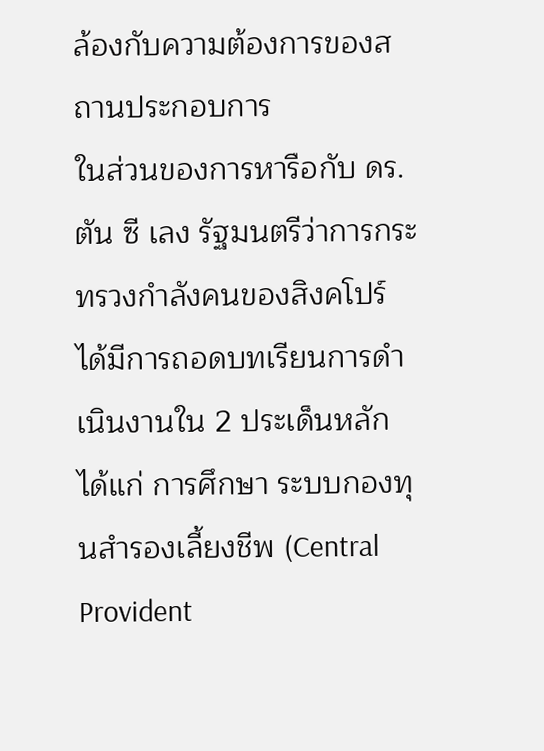ล้องกับความต้องการของสถานประกอบการ
ในส่วนของการหารือกับ ดร. ตัน ซี เลง รัฐมนตรีว่าการกระทรวงกำลังคนของสิงคโปร์ ได้มีการถอดบทเรียนการดำเนินงานใน 2 ประเด็นหลัก ได้แก่ การศึกษา ระบบกองทุนสำรองเลี้ยงชีพ (Central Provident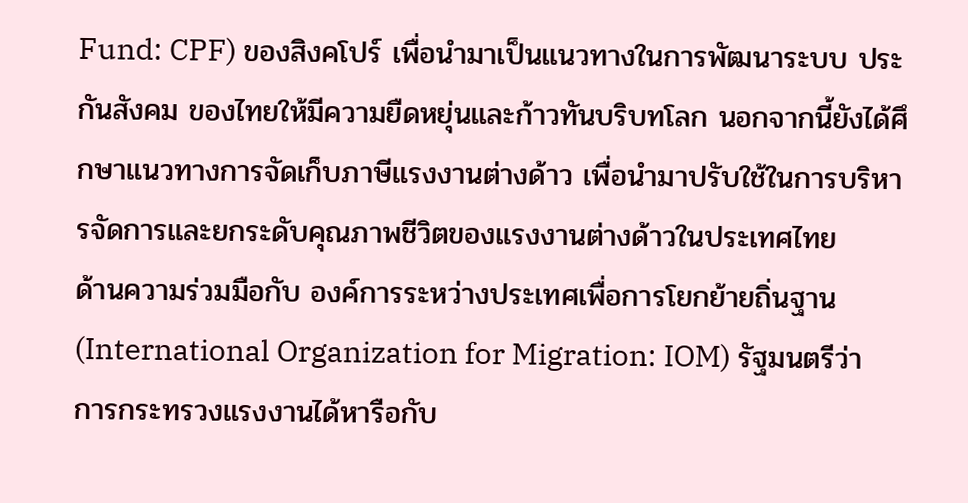Fund: CPF) ของสิงคโปร์ เพื่อนำมาเป็นแนวทางในการพัฒนาระบบ ประกันสังคม ของไทยให้มีความยืดหยุ่นและก้าวทันบริบทโลก นอกจากนี้ยังได้ศึกษาแนวทางการจัดเก็บภาษีแรงงานต่างด้าว เพื่อนำมาปรับใช้ในการบริหารจัดการและยกระดับคุณภาพชีวิตของแรงงานต่างด้าวในประเทศไทย
ด้านความร่วมมือกับ องค์การระหว่างประเทศเพื่อการโยกย้ายถิ่นฐาน (International Organization for Migration: IOM) รัฐมนตรีว่าการกระทรวงแรงงานได้หารือกับ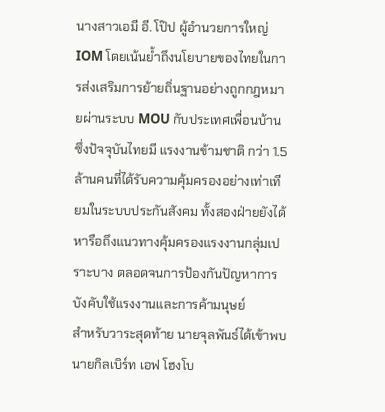นางสาวเอมี อี. โป๊ป ผู้อำนวยการใหญ่ IOM โดยเน้นย้ำถึงนโยบายของไทยในการส่งเสริมการย้ายถิ่นฐานอย่างถูกกฎหมายผ่านระบบ MOU กับประเทศเพื่อนบ้าน ซึ่งปัจจุบันไทยมี แรงงานข้ามชาติ กว่า 1.5 ล้านคนที่ได้รับความคุ้มครองอย่างเท่าเทียมในระบบประกันสังคม ทั้งสองฝ่ายยังได้หารือถึงแนวทางคุ้มครองแรงงานกลุ่มเปราะบาง ตลอดจนการป้องกันปัญหาการบังคับใช้แรงงานและการค้ามนุษย์
สำหรับวาระสุดท้าย นายจุลพันธ์ได้เข้าพบ นายกิลเบิร์ท เอฟ โฮงโบ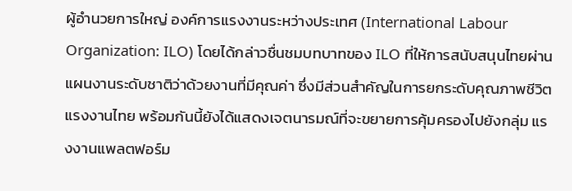ผู้อำนวยการใหญ่ องค์การแรงงานระหว่างประเทศ (International Labour Organization: ILO) โดยได้กล่าวชื่นชมบทบาทของ ILO ที่ให้การสนับสนุนไทยผ่านแผนงานระดับชาติว่าด้วยงานที่มีคุณค่า ซึ่งมีส่วนสำคัญในการยกระดับคุณภาพชีวิตแรงงานไทย พร้อมกันนี้ยังได้แสดงเจตนารมณ์ที่จะขยายการคุ้มครองไปยังกลุ่ม แรงงานแพลตฟอร์ม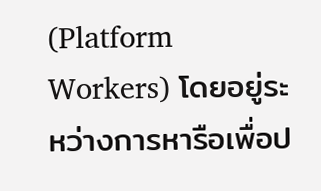(Platform Workers) โดยอยู่ระหว่างการหารือเพื่อป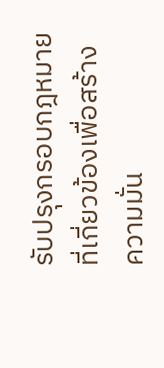รับปรุงกรอบกฎหมายที่เกี่ยวข้องเพื่อสร้างความมั่น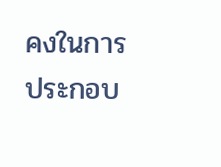คงในการประกอบ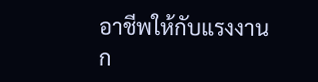อาชีพให้กับแรงงานก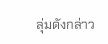ลุ่มดังกล่าว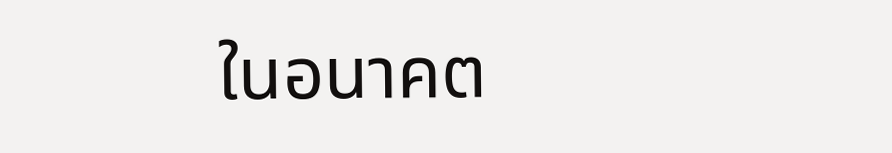ในอนาคต